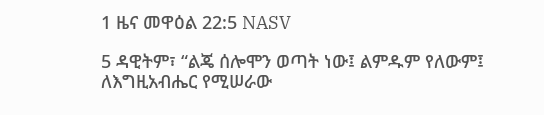1 ዜና መዋዕል 22:5 NASV

5 ዳዊትም፣ “ልጄ ሰሎሞን ወጣት ነው፤ ልምዱም የለውም፤ ለእግዚአብሔር የሚሠራው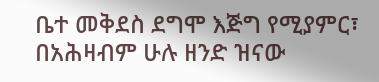ቤተ መቅደስ ደግሞ እጅግ የሚያምር፣ በአሕዛብም ሁሉ ዘንድ ዝናው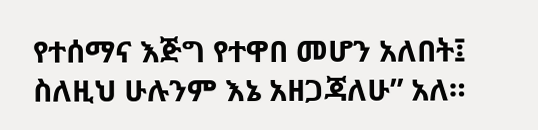የተሰማና እጅግ የተዋበ መሆን አለበት፤ ስለዚህ ሁሉንም እኔ አዘጋጃለሁ” አለ።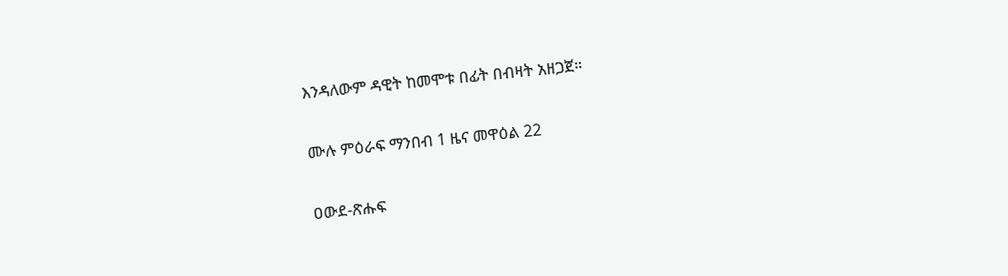እንዳለውም ዳዊት ከመሞቱ በፊት በብዛት አዘጋጀ።

ሙሉ ምዕራፍ ማንበብ 1 ዜና መዋዕል 22

ዐውደ-ጽሑፍ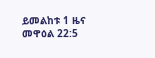ይመልከቱ 1 ዜና መዋዕል 22:5